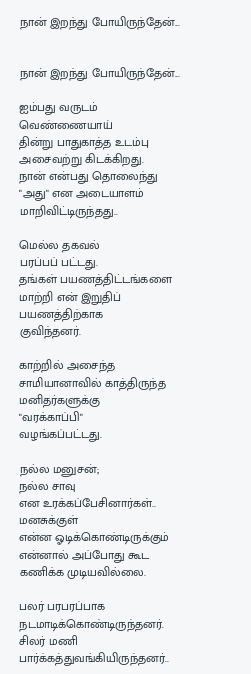நான் இறந்து போயிருந்தேன்...


நான் இறந்து போயிருந்தேன்...

ஐம்பது வருடம் வெண்ணையாய்
தின்று பாதுகாத்த உடம்பு
அசைவற்று கிடக்கிறது.
நான் என்பது தொலைந்து
"அது" என அடையாளம்
மாறிவிட்டிருந்தது..

மெல்ல தகவல்
பரப்பப் பட்டது.
தங்கள் பயணத்திட்டங்களை
மாற்றி என் இறுதிப் பயணத்திற்காக
குவிந்தனர்.

காற்றில் அசைந்த
சாமியானாவில் காத்திருந்த
மனிதர்களுக்கு
"வரக்காப்பி"
வழங்கப்பட்டது.

நல்ல மனுசன்;
நல்ல சாவு
என உரக்கப்பேசினார்கள்..
மனசுக்குள்
என்ன ஓடிக்கொண்டிருக்கும்
என்னால் அப்போது கூட
கணிக்க முடியவில்லை.

பலர் பரபரப்பாக
நடமாடிக்கொண்டிருந்தனர்.
சிலர் மணி
பார்க்கத்துவங்கியிருந்தனர்..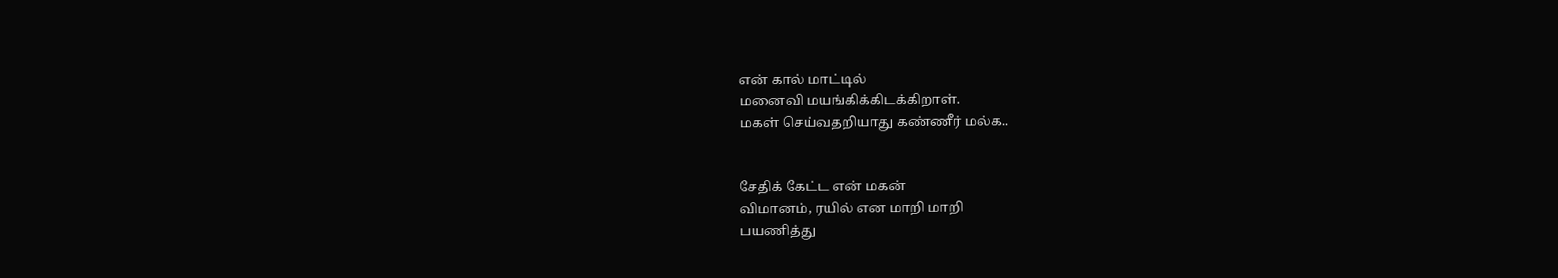என் கால் மாட்டில்
மனைவி மயங்கிக்கிடக்கிறாள்.
மகள் செய்வதறியாது கண்ணீர் மல்க..


சேதிக் கேட்ட என் மகன்
விமானம், ரயில் என மாறி மாறி
பயணித்து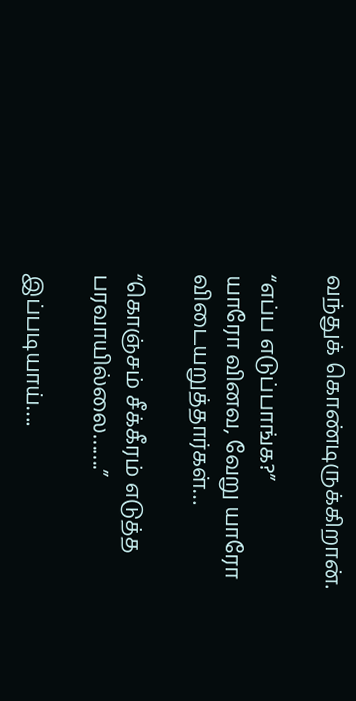வந்துக் கொண்டிருக்கிறான்.

“எப்ப எடுப்பாங்க?”
யாரோ வினவ, வேறு யாரோ
விடையறுத்தார்கள்…

“கொஞ்சம் சீக்கீரம் எடுத்த
பரவாயில்லை…….”

இப்படியாய்….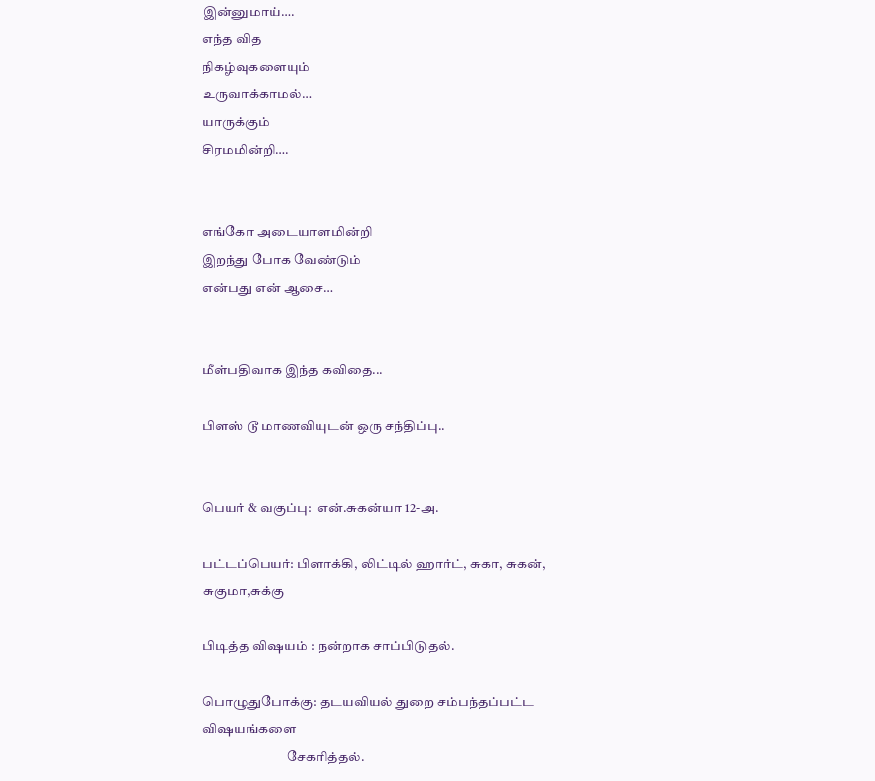இன்னுமாய்….
எந்த வித
நிகழ்வுகளையும்
உருவாக்காமல்…
யாருக்கும்
சிரமமின்றி….


எங்கோ அடையாளமின்றி
இறந்து போக வேண்டும்
என்பது என் ஆசை…


மீள்பதிவாக இந்த கவிதை...

பிளஸ் டூ மாணவியுடன் ஒரு சந்திப்பு..


பெயர் & வகுப்பு:  என்.சுகன்யா 12-அ.

பட்டப்பெயர்: பிளாக்கி, லிட்டில் ஹார்ட், சுகா, சுகன், சுகுமா,சுக்கு

பிடித்த விஷயம் : நன்றாக சாப்பிடுதல்.

பொழுதுபோக்கு: தடயவியல் துறை சம்பந்தப்பட்ட விஷயங்களை
                                சேகரித்தல்.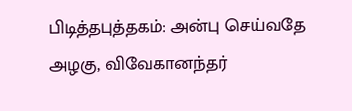பிடித்தபுத்தகம்: அன்பு செய்வதே அழகு, விவேகானந்தர்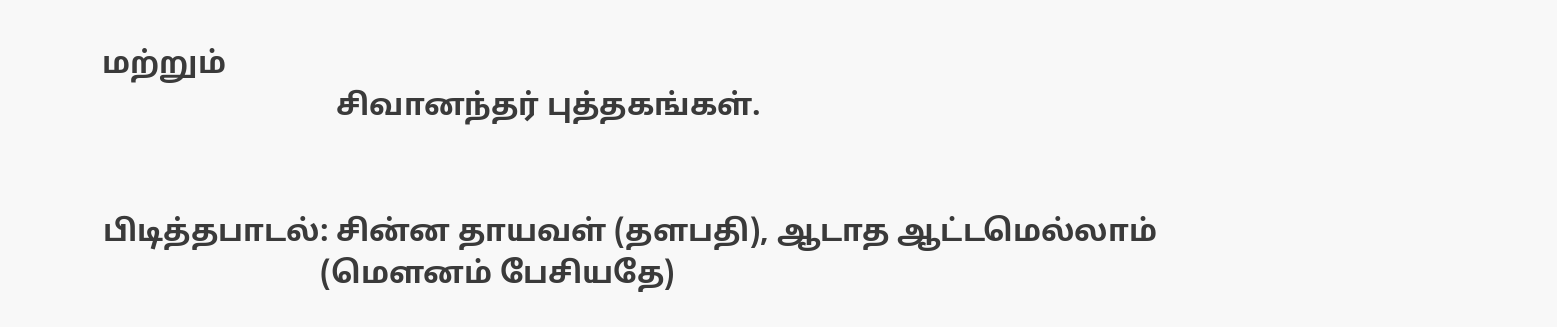மற்றும்
                              சிவானந்தர் புத்தகங்கள்.


பிடித்தபாடல்: சின்ன தாயவள் (தளபதி), ஆடாத ஆட்டமெல்லாம்
                            (மௌனம் பேசியதே)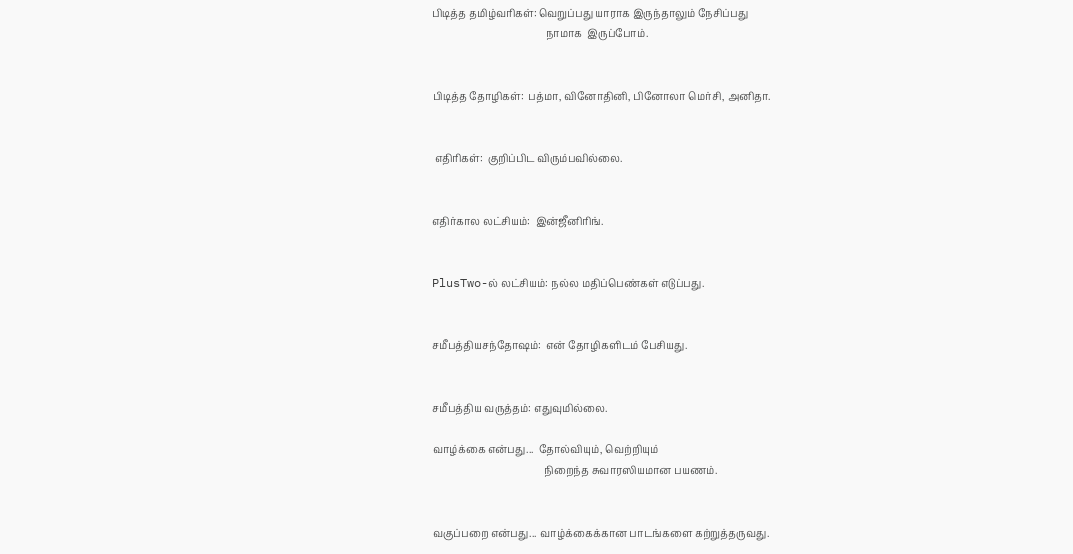பிடித்த தமிழ்வரிகள்: வெறுப்பது யாராக இருந்தாலும் நேசிப்பது
                                             நாமாக  இருப்போம்.


பிடித்த தோழிகள்:  பத்மா, வினோதினி, பினோலா மெர்சி, அனிதா.


 எதிரிகள்:  குறிப்பிட விரும்பவில்லை.


எதிர்கால லட்சியம்:  இன்ஜீனிரிங்.


PlusTwo-ல் லட்சியம்: நல்ல மதிப்பெண்கள் எடுப்பது.


சமீபத்தியசந்தோஷம்:  என் தோழிகளிடம் பேசியது.


சமீபத்திய வருத்தம்: எதுவுமில்லை.

வாழ்க்கை என்பது...  தோல்வியும், வெற்றியும்
                                            நிறைந்த சுவாரஸியமான பயணம்.


வகுப்பறை என்பது... வாழ்க்கைக்கான பாடங்களை கற்றுத்தருவது.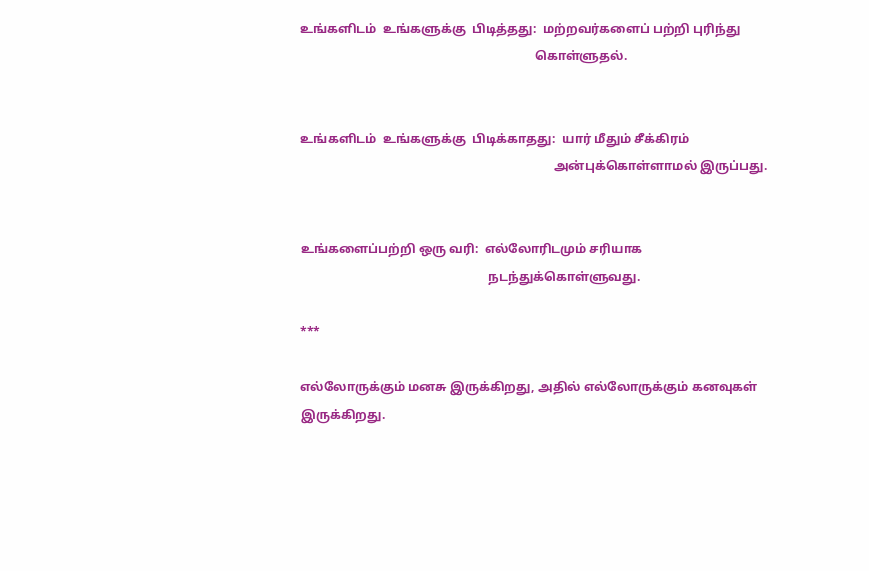உங்களிடம்  உங்களுக்கு  பிடித்தது:  மற்றவர்களைப் பற்றி புரிந்து
                                                                           கொள்ளுதல்.


உங்களிடம்  உங்களுக்கு  பிடிக்காதது:  யார் மீதும் சீக்கிரம்
                                                                                 அன்புக்கொள்ளாமல் இருப்பது.


உங்களைப்பற்றி ஒரு வரி:  எல்லோரிடமும் சரியாக
                                                            நடந்துக்கொள்ளுவது.

***

எல்லோருக்கும் மனசு இருக்கிறது, அதில் எல்லோருக்கும் கனவுகள் இருக்கிறது.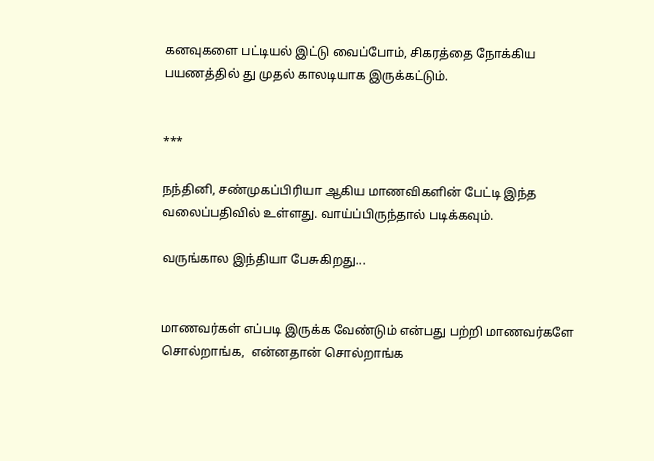கனவுகளை பட்டியல் இட்டு வைப்போம், சிகரத்தை நோக்கிய பயணத்தில் து முதல் காலடியாக இருக்கட்டும்.


***

நந்தினி, சண்முகப்பிரியா ஆகிய மாணவிகளின் பேட்டி இந்த வலைப்பதிவில் உள்ளது. வாய்ப்பிருந்தால் படிக்கவும்.

வருங்கால இந்தியா பேசுகிறது...


மாணவர்கள் எப்படி இருக்க வேண்டும் என்பது பற்றி மாணவர்களே  சொல்றாங்க,  என்னதான் சொல்றாங்க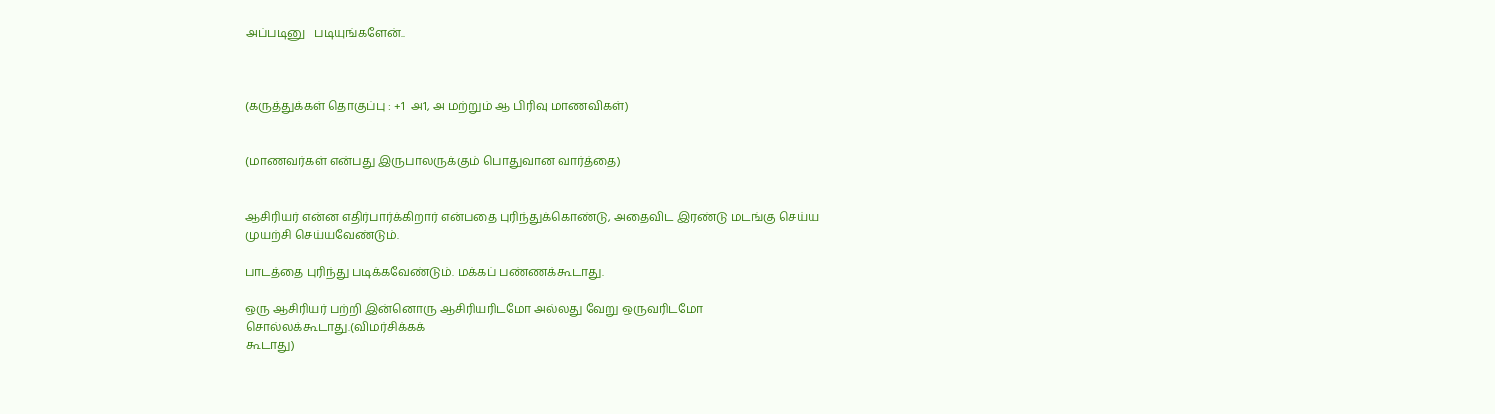அப்படினு   படியுங்களேன்..



(கருத்துக்கள் தொகுப்பு : +1  அ1, அ மற்றும் ஆ பிரிவு மாணவிகள்)


(மாணவர்கள் என்பது இருபாலருக்கும் பொதுவான வார்த்தை)


ஆசிரியர் என்ன எதிர்பார்க்கிறார் என்பதை புரிந்துக்கொண்டு, அதைவிட இரண்டு மடங்கு செய்ய முயற்சி செய்யவேண்டும்.

பாடத்தை புரிந்து படிக்கவேண்டும். மக்கப் பண்ணக்கூடாது.

ஒரு ஆசிரியர் பற்றி இன்னொரு ஆசிரியரிடமோ அல்லது வேறு ஒருவரிடமோ சொல்லக்கூடாது.(விமர்சிக்கக்
கூடாது)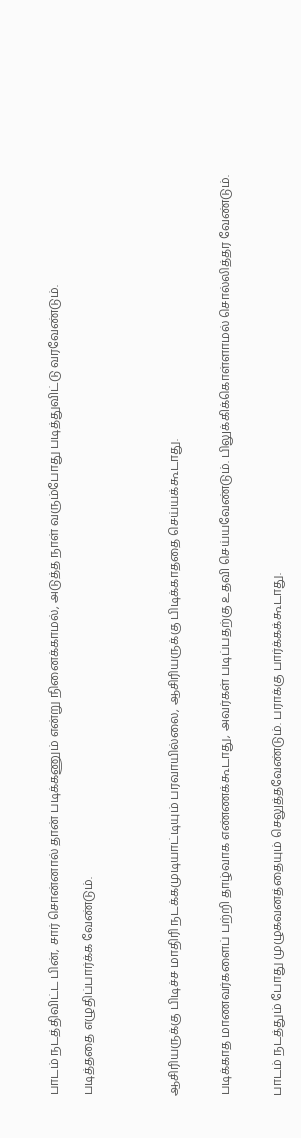பாடம் நடத்திவிட்ட பின், சார் சொன்னால் தான் படிக்கணும் என்று நினைக்காமல், அடுத்த நாள் வரும்போது படித்துவிட்டு வரவேண்டும்.

படித்ததை எழுதிப்பார்க்க வேண்டும்.




ஆசிரியருக்கு பிடிச்ச மாதிரி நடக்கமுடியாட்டியும் பரவாயில்லை, ஆசிரியருக்கு பிடிக்காததை செய்யக்கூடாது.


படிக்காத மாணவர்களைப் பற்றி தாழ்வாக எண்ணக்கூடாது, அவர்கள் படிப்பதற்கு உதவி செய்யவேண்டும். பிலுக்கிக்கொள்ளாமல் சொல்லித்தர வேண்டும்.


பாடம் நடத்தும் போது முழுகவனத்தையும் செலுத்தவேண்டும். பராக்கு பார்க்கக்கூடாது.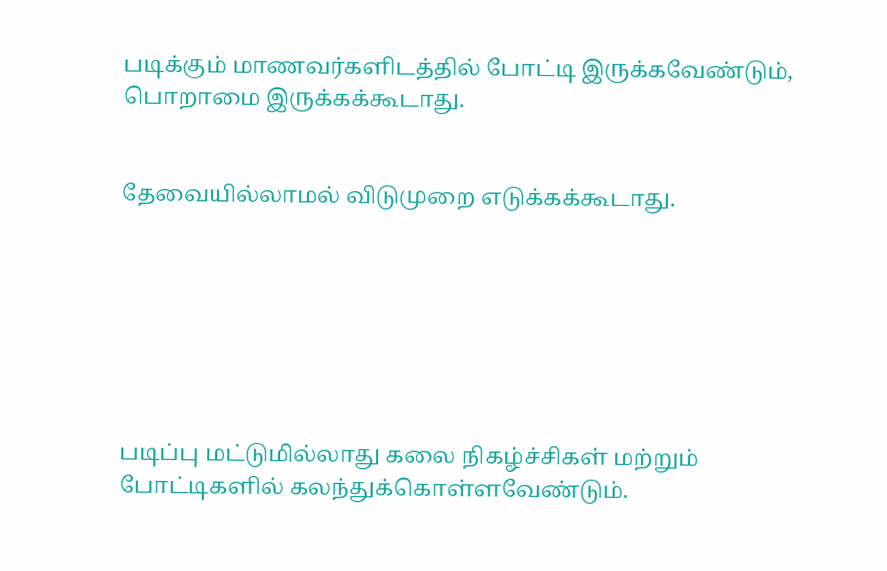படிக்கும் மாணவர்களிடத்தில் போட்டி இருக்கவேண்டும், பொறாமை இருக்கக்கூடாது.


தேவையில்லாமல் விடுமுறை எடுக்கக்கூடாது.







படிப்பு மட்டுமில்லாது கலை நிகழ்ச்சிகள் மற்றும் போட்டிகளில் கலந்துக்கொள்ளவேண்டும்.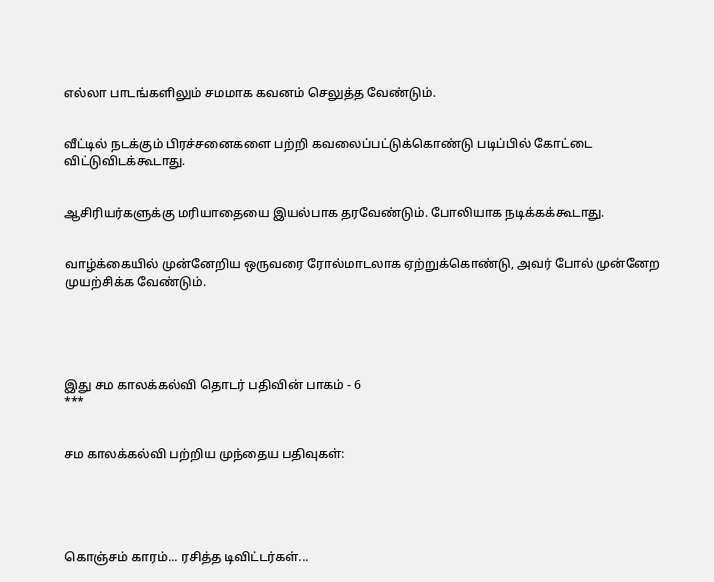எல்லா பாடங்களிலும் சமமாக கவனம் செலுத்த வேண்டும்.


வீட்டில் நடக்கும் பிரச்சனைகளை பற்றி கவலைப்பட்டுக்கொண்டு படிப்பில் கோட்டை விட்டுவிடக்கூடாது.


ஆசிரியர்களுக்கு மரியாதையை இயல்பாக தரவேண்டும். போலியாக நடிக்கக்கூடாது.


வாழ்க்கையில் முன்னேறிய ஒருவரை ரோல்மாடலாக ஏற்றுக்கொண்டு, அவர் போல் முன்னேற முயற்சிக்க வேண்டும்.





இது சம காலக்கல்வி தொடர் பதிவின் பாகம் - 6
***


சம காலக்கல்வி பற்றிய முந்தைய பதிவுகள்:





கொஞ்சம் காரம்... ரசித்த டிவிட்டர்கள்...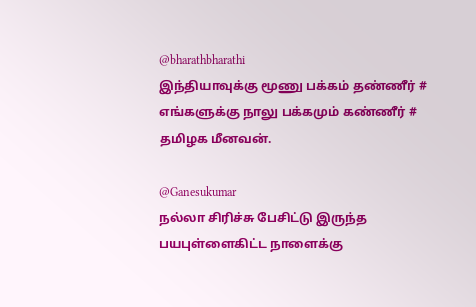@bharathbharathi
இந்தியாவுக்கு மூணு பக்கம் தண்ணீர் # எங்களுக்கு நாலு பக்கமும் கண்ணீர் # தமிழக மீனவன்.

@Ganesukumar
நல்லா சிரிச்சு பேசிட்டு இருந்த பயபுள்ளைகிட்ட நாளைக்கு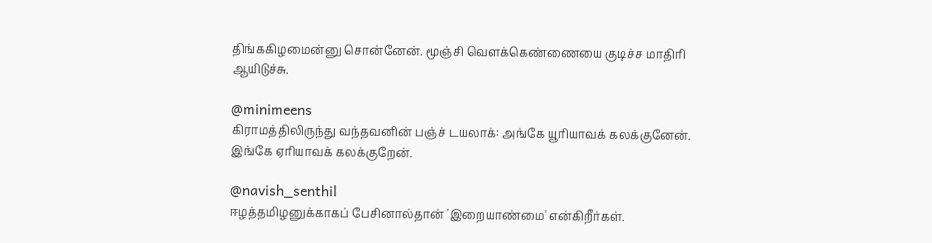திங்ககிழமைன்னு சொன்னேன். மூஞ்சி வெளக்கெண்ணையை குடிச்ச மாதிரி ஆயிடுச்சு.

@minimeens
கிராமத்திலிருந்து வந்தவனின் பஞ்ச் டயலாக்: அங்கே யூரியாவக் கலக்குனேன். இங்கே ஏரியாவக் கலக்குறேன்.

@navish_senthil
ஈழத்தமிழனுக்காகப் பேசினால்தான் 'இறையாண்மை' என்கிறீர்கள்.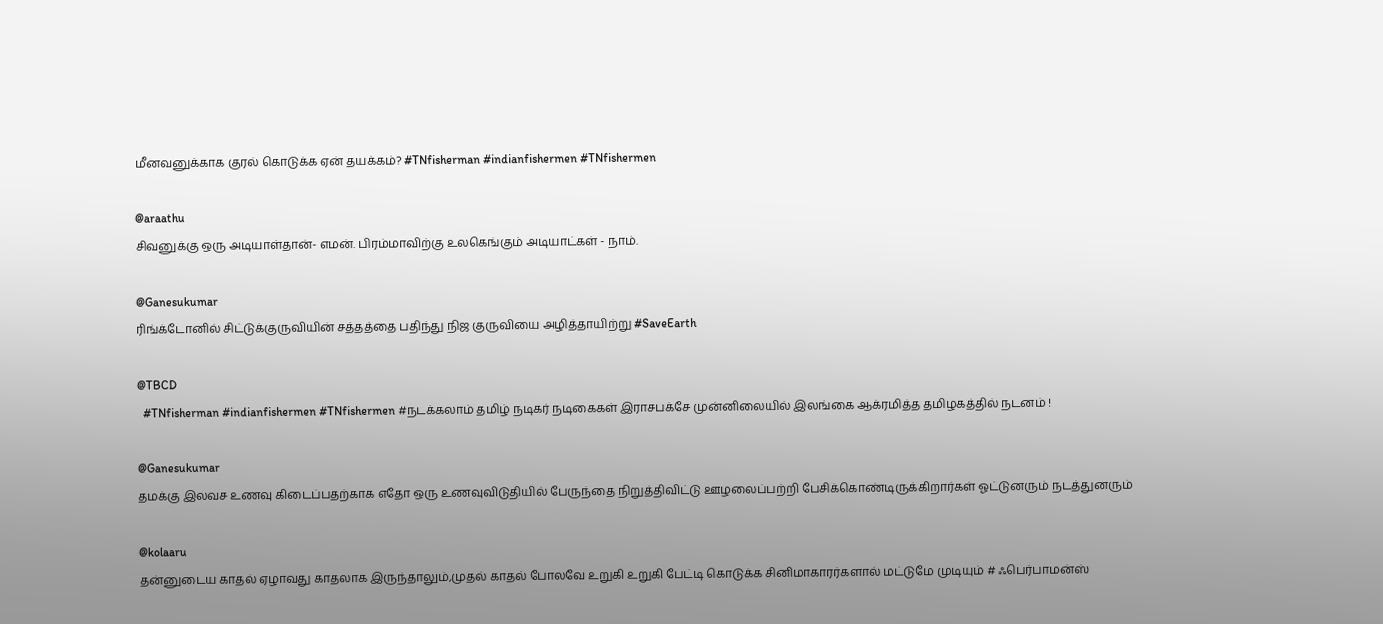மீனவனுக்காக குரல் கொடுக்க ஏன் தயக்கம்? #TNfisherman #indianfishermen #TNfishermen

@araathu
சிவனுக்கு ஒரு அடியாள்தான்- எமன். பிரம்மாவிற்கு உலகெங்கும் அடியாட்கள் - நாம்.

@Ganesukumar
ரிங்க்டோனில் சிட்டுக்குருவியின் சத்தத்தை பதிந்து நிஜ குருவியை அழித்தாயிற்று #SaveEarth

@TBCD
  #TNfisherman #indianfishermen #TNfishermen #நடக்கலாம் தமிழ் நடிகர் நடிகைகள் இராசபக்சே முன்னிலையில் இலங்கை ஆக்ரமித்த தமிழகத்தில் நடனம் !

@Ganesukumar
தமக்கு இலவச உணவு கிடைப்பதற்காக எதோ ஒரு உணவுவிடுதியில் பேருந்தை நிறுத்திவிட்டு ஊழலைப்பற்றி பேசிக்கொண்டிருக்கிறார்கள் ஓட்டுனரும் நடத்துனரும்

@kolaaru
தன்னுடைய காதல் ஏழாவது காதலாக இருந்தாலும்,முதல் காதல் போலவே உறுகி உறுகி பேட்டி கொடுக்க சினிமாகாரர்களால் மட்டுமே முடியும் # ஃபெர்பாமன்ஸ்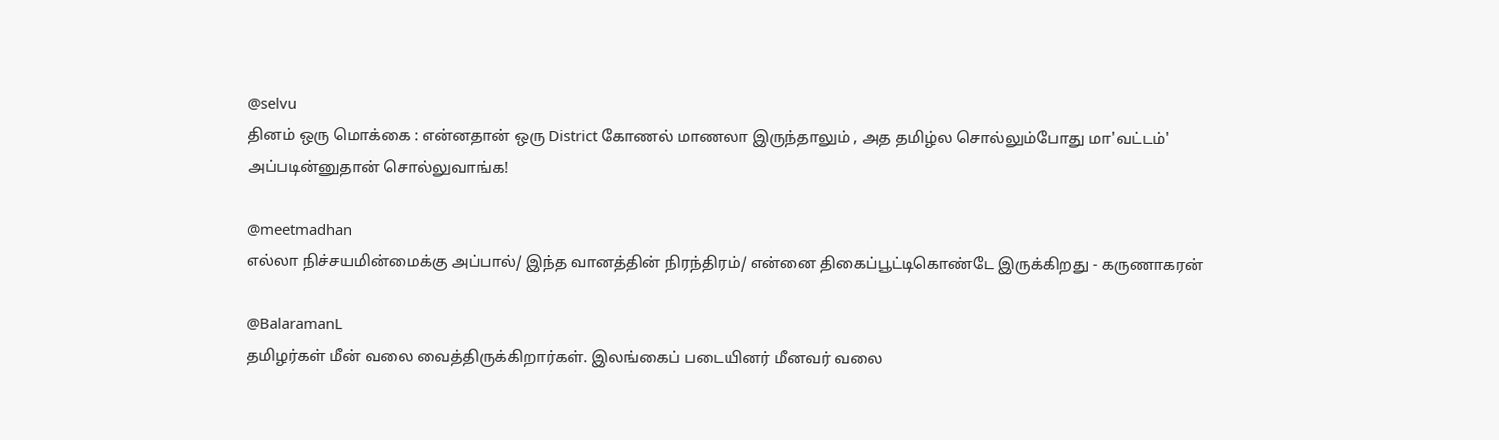@selvu
தினம் ஒரு மொக்கை : என்னதான் ஒரு District கோணல் மாணலா இருந்தாலும் , அத தமிழ்ல சொல்லும்போது மா'வட்டம்' அப்படின்னுதான் சொல்லுவாங்க!

@meetmadhan
எல்லா நிச்சயமின்மைக்கு அப்பால்/ இந்த வானத்தின் நிரந்திரம்/ என்னை திகைப்பூட்டிகொண்டே இருக்கிறது - கருணாகரன்

@BalaramanL
தமிழர்கள் மீன் வலை வைத்திருக்கிறார்கள். இலங்கைப் படையினர் மீனவர் வலை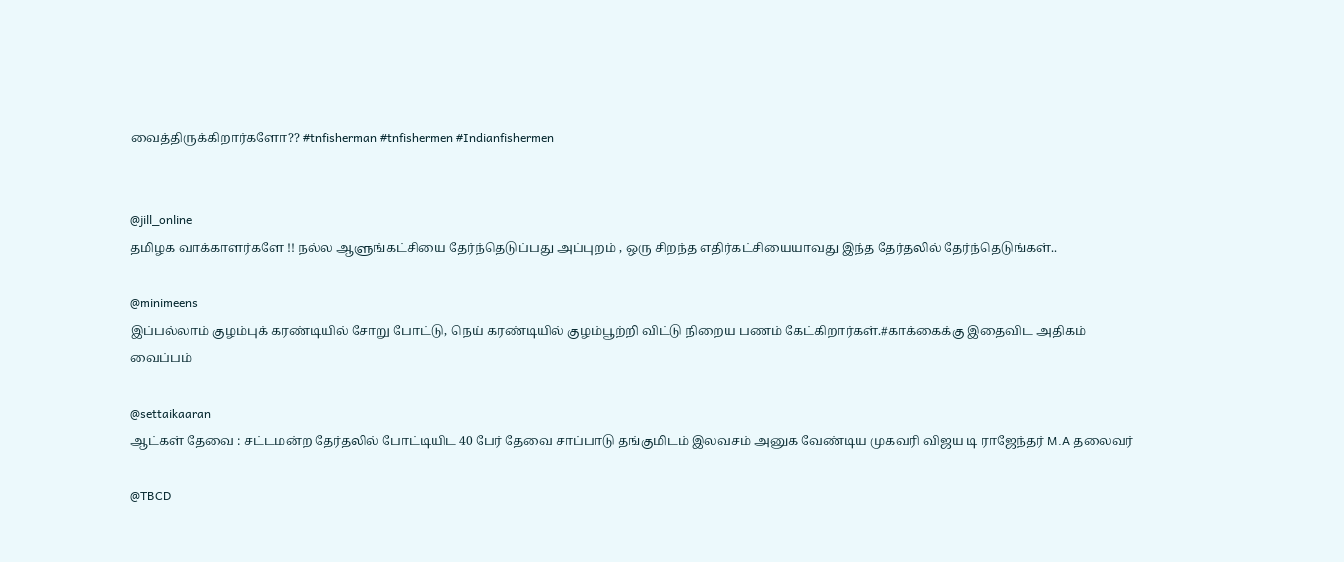வைத்திருக்கிறார்களோ?? #tnfisherman #tnfishermen #Indianfishermen


@jill_online
தமிழக வாக்காளர்களே !! நல்ல ஆளுங்கட்சியை தேர்ந்தெடுப்பது அப்புறம் , ஒரு சிறந்த எதிர்கட்சியையாவது இந்த தேர்தலில் தேர்ந்தெடுங்கள்..

@minimeens
இப்பல்லாம் குழம்புக் கரண்டியில் சோறு போட்டு, நெய் கரண்டியில் குழம்பூற்றி விட்டு நிறைய பணம் கேட்கிறார்கள்.#காக்கைக்கு இதைவிட அதிகம் வைப்பம்

@settaikaaran
ஆட்கள் தேவை : சட்டமன்ற தேர்தலில் போட்டியிட 40 பேர் தேவை சாப்பாடு தங்குமிடம் இலவசம் அனுக வேண்டிய முகவரி விஜய டி ராஜேந்தர் M.A தலைவர்

@TBCD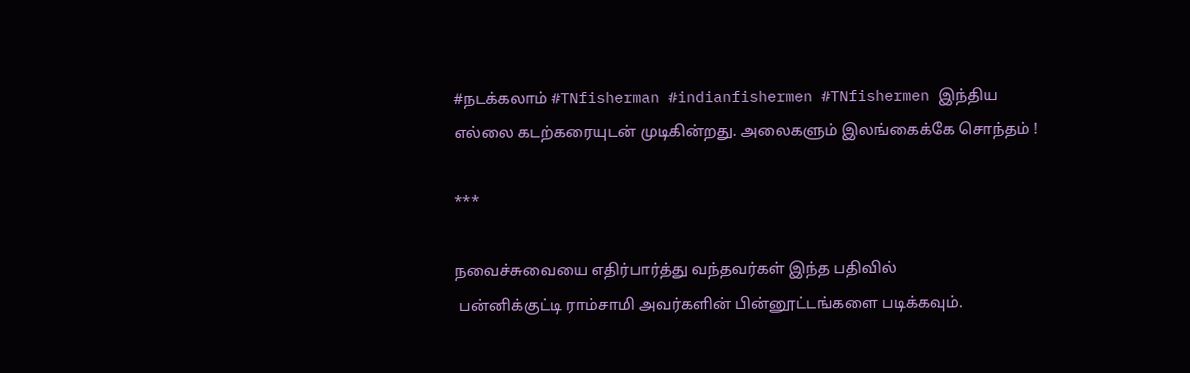#நடக்கலாம் #TNfisherman #indianfishermen #TNfishermen இந்திய எல்லை கடற்கரையுடன் முடிகின்றது. அலைகளும் இலங்கைக்கே சொந்தம் !

***

நவைச்சுவையை எதிர்பார்த்து வந்தவர்கள் இந்த பதிவில்
 பன்னிக்குட்டி ராம்சாமி அவர்களின் பின்னூட்டங்களை படிக்கவும்.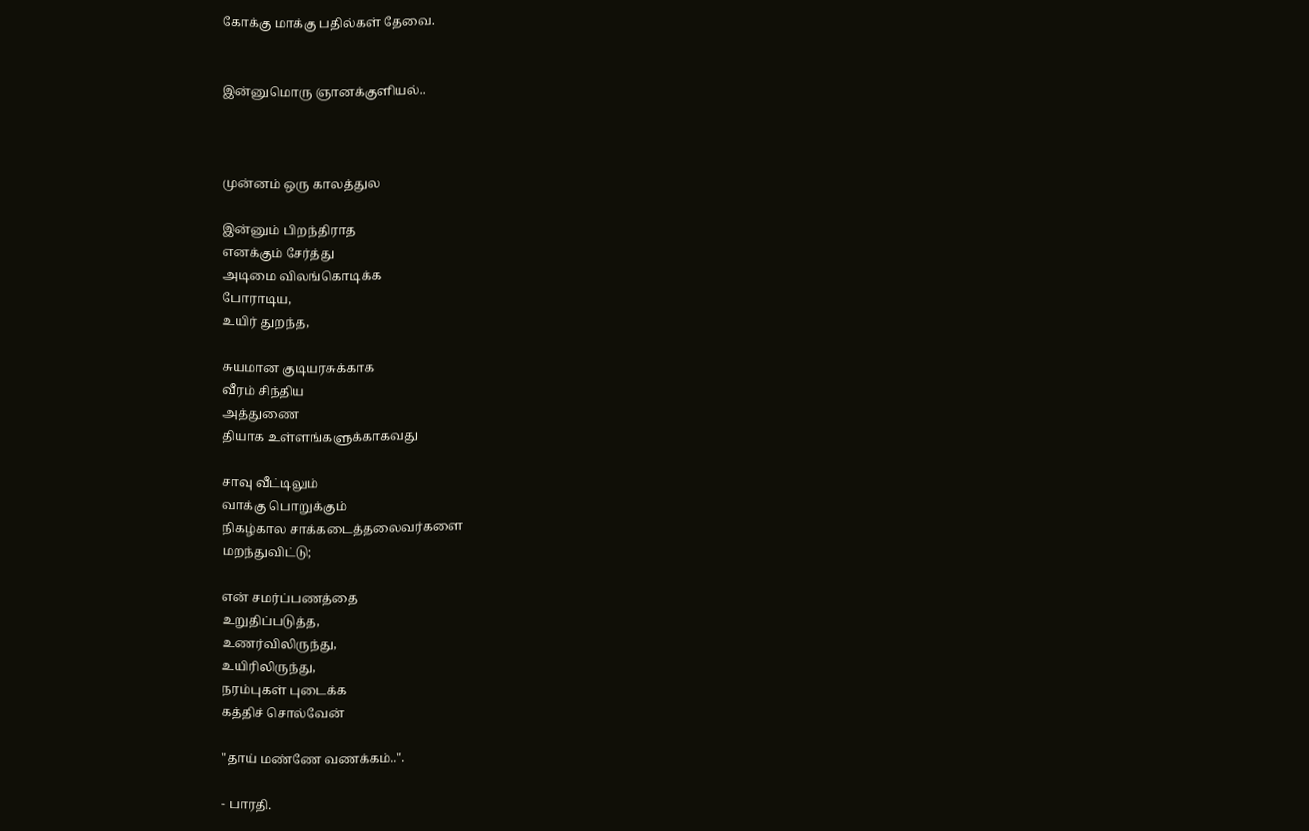கோக்கு மாக்கு பதில்கள் தேவை.


இன்னுமொரு ஞானக்குளியல்..



முன்னம் ஒரு காலத்துல

இன்னும் பிறந்திராத
எனக்கும் சேர்த்து
அடிமை விலங்கொடிக்க
போராடிய,
உயிர் துறந்த,

சுயமான குடியரசுக்காக
வீரம் சிந்திய
அத்துணை
தியாக உள்ளங்களுக்காகவது

சாவு வீட்டிலும்
வாக்கு பொறுக்கும்
நிகழ்கால சாக்கடைத்தலைவர்களை
மறந்துவிட்டு;

என் சமர்ப்பணத்தை
உறுதிப்படுத்த,
உணர்விலிருந்து,
உயிரிலிருந்து,
நரம்புகள் புடைக்க
கத்திச் சொல்வேன்

"தாய் மண்ணே வணக்கம்..".

- பாரதி.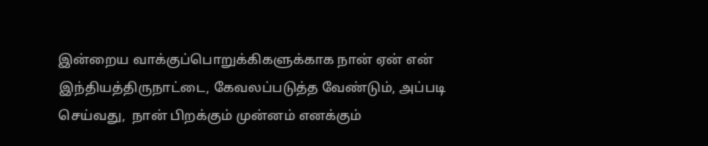இன்றைய வாக்குப்பொறுக்கிகளுக்காக நான் ஏன் என் இந்தியத்திருநாட்டை, கேவலப்படுத்த வேண்டும், அப்படி செய்வது,  நான் பிறக்கும் முன்னம் எனக்கும்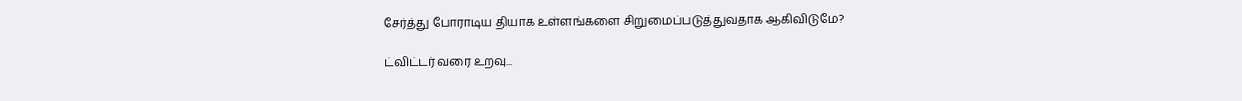சேர்த்து போராடிய தியாக உள்ளங்களை சிறுமைப்படுத்துவதாக ஆகிவிடுமே?

ட்விட்டர் வரை உறவு...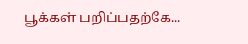பூக்கள் பறிப்பதற்கே...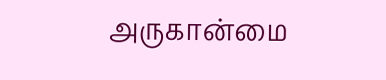அருகான்மை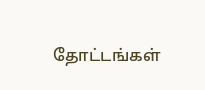தோட்டங்கள்